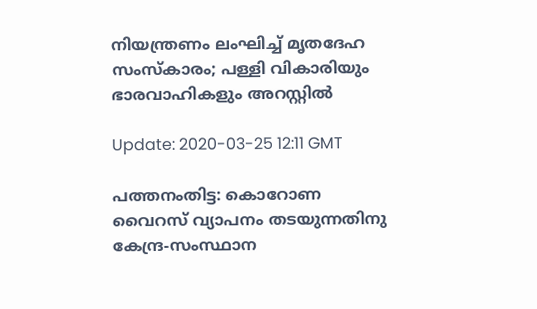നിയന്ത്രണം ലംഘിച്ച് മൃതദേഹ സംസ്‌കാരം; പള്ളി വികാരിയും ഭാരവാഹികളും അറസ്റ്റില്‍

Update: 2020-03-25 12:11 GMT

പത്തനംതിട്ട: കൊറോണ വൈറസ് വ്യാപനം തടയുന്നതിനു കേന്ദ്ര-സംസ്ഥാന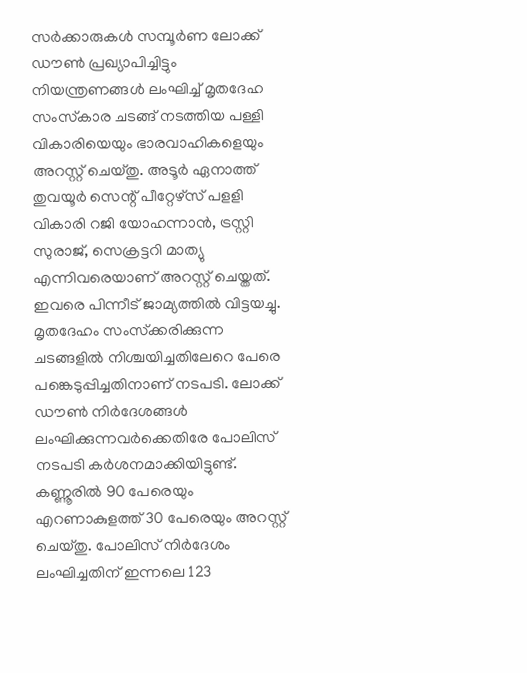സര്‍ക്കാരുകള്‍ സമ്പൂര്‍ണ ലോക്ക് ഡൗണ്‍ പ്രഖ്യാപിച്ചിട്ടും നിയന്ത്രണങ്ങള്‍ ലംഘിച്ച് മൃതദേഹ സംസ്‌കാര ചടങ്ങ് നടത്തിയ പള്ളി വികാരിയെയും ഭാരവാഹികളെയും അറസ്റ്റ് ചെയ്തു. അടൂര്‍ ഏനാത്ത് തുവയൂര്‍ സെന്റ് പീറ്റേഴ്‌സ് പളളി വികാരി റജി യോഹന്നാന്‍, ട്രസ്റ്റി സുരാജ്, സെക്രട്ടറി മാത്യു എന്നിവരെയാണ് അറസ്റ്റ് ചെയ്തത്. ഇവരെ പിന്നീട് ജാമ്യത്തില്‍ വിട്ടയച്ചു. മൃതദേഹം സംസ്‌ക്കരിക്കുന്ന ചടങ്ങളില്‍ നിശ്ചയിച്ചതിലേറെ പേരെ പങ്കെടുപ്പിച്ചതിനാണ് നടപടി. ലോക്ക് ഡൗണ്‍ നിര്‍ദേശങ്ങള്‍ ലംഘിക്കുന്നവര്‍ക്കെതിരേ പോലിസ് നടപടി കര്‍ശനമാക്കിയിട്ടുണ്ട്. കണ്ണൂരില്‍ 90 പേരെയും എറണാകുളത്ത് 30 പേരെയും അറസ്റ്റ് ചെയ്തു. പോലിസ് നിര്‍ദേശം ലംഘിച്ചതിന് ഇന്നലെ 123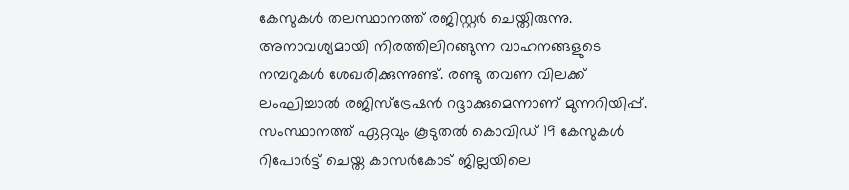കേസുകള്‍ തലസ്ഥാനത്ത് രജിസ്റ്റര്‍ ചെയ്തിരുന്നു. അനാവശ്യമായി നിരത്തിലിറങ്ങുന്ന വാഹനങ്ങളുടെ നമ്പറുകള്‍ ശേഖരിക്കുന്നുണ്ട്. രണ്ടു തവണ വിലക്ക് ലംഘിച്ചാല്‍ രജിസ്‌ട്രേഷന്‍ റദ്ദാക്കുമെന്നാണ് മുന്നറിയിപ്പ്. സംസ്ഥാനത്ത് ഏറ്റവും കൂടുതല്‍ കൊവിഡ് 19 കേസുകള്‍ റിപോര്‍ട്ട് ചെയ്ത കാസര്‍കോട് ജില്ലയിലെ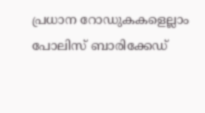പ്രധാന റോഡുകകളെല്ലാം പോലിസ് ബാരിക്കേഡ്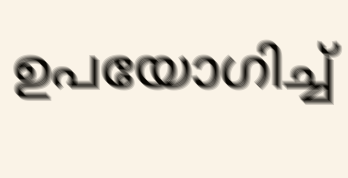ഉപയോഗിച്ച്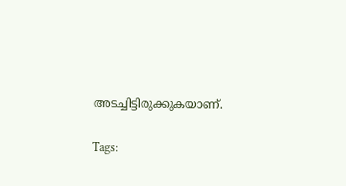അടച്ചിട്ടിരുക്കുകയാണ്.

Tags: